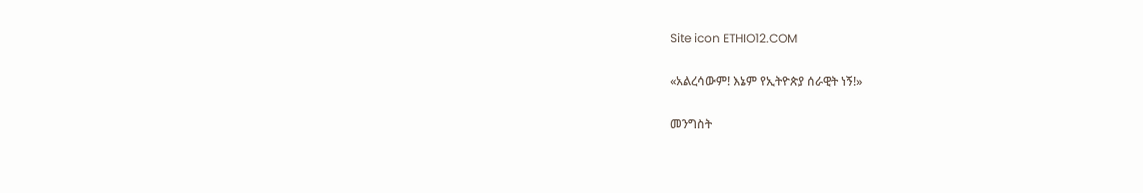Site icon ETHIO12.COM

«አልረሳውም! እኔም የኢትዮጵያ ሰራዊት ነኝ!»

መንግስት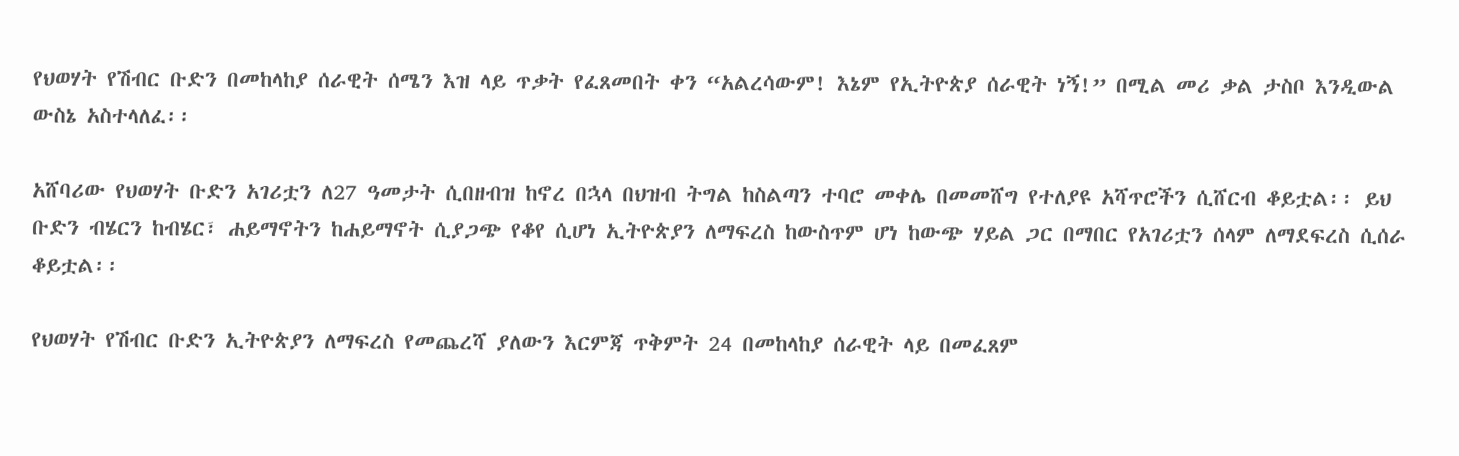የህወሃት የሽብር ቡድን በመከላከያ ሰራዊት ሰሜን እዝ ላይ ጥቃት የፈጸመበት ቀን “አልረሳውም! እኔም የኢትዮጵያ ሰራዊት ነኝ!” በሚል መሪ ቃል ታስቦ እንዲውል ውስኔ አስተላለፈ፡፡

አሸባሪው የህወሃት ቡድን አገሪቷን ለ27 ዓመታት ሲበዘብዝ ከኖረ በኋላ በህዝብ ትግል ከስልጣን ተባሮ መቀሌ በመመሸግ የተለያዩ አሻጥሮችን ሲሸርብ ቆይቷል፡፡ ይህ ቡድን ብሄርን ከብሄር፣ ሐይማኖትን ከሐይማኖት ሲያጋጭ የቆየ ሲሆነ ኢትዮጵያን ለማፍረስ ከውስጥም ሆነ ከውጭ ሃይል ጋር በማበር የአገሪቷን ሰላም ለማደፍረስ ሲሰራ ቆይቷል፡፡

የህወሃት የሽብር ቡድን ኢትዮጵያን ለማፍረስ የመጨረሻ ያለውን እርምጃ ጥቅምት 24 በመከላከያ ሰራዊት ላይ በመፈጸም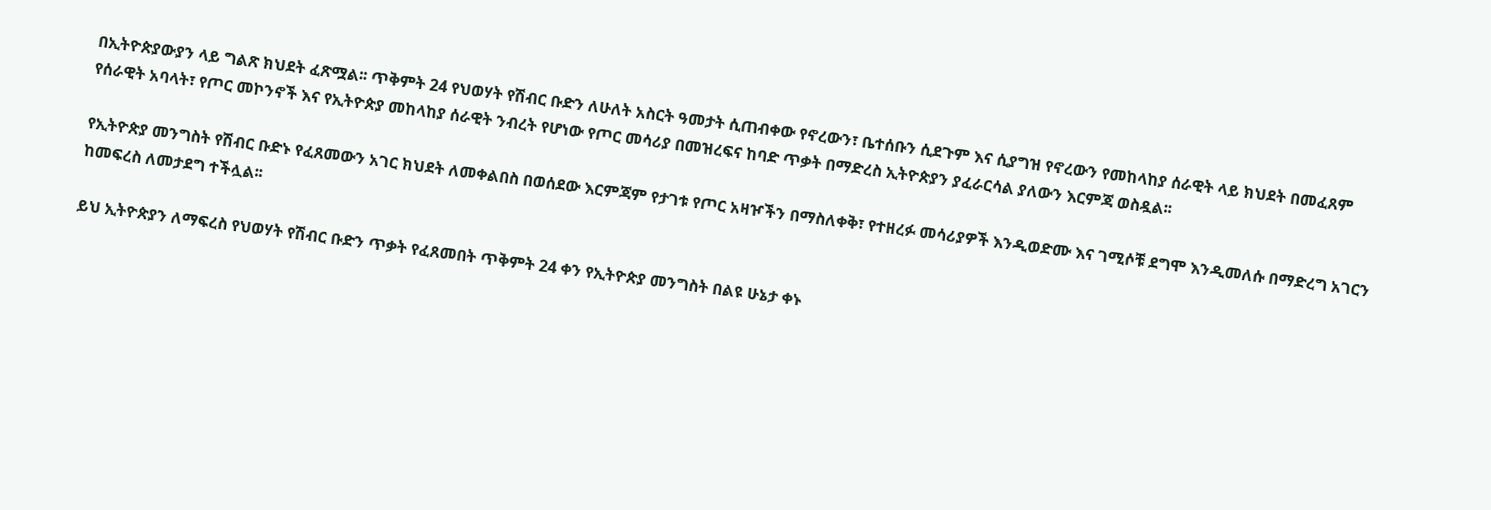በኢትዮጵያውያን ላይ ግልጽ ክህደት ፈጽሟል፡፡ ጥቅምት 24 የህወሃት የሽብር ቡድን ለሁለት አስርት ዓመታት ሲጠብቀው የኖረውን፣ ቤተሰቡን ሲደጉም እና ሲያግዝ የኖረውን የመከላከያ ሰራዊት ላይ ክህደት በመፈጸም የሰራዊት አባላት፣ የጦር መኮንኖች እና የኢትዮጵያ መከላከያ ሰራዊት ንብረት የሆነው የጦር መሳሪያ በመዝረፍና ከባድ ጥቃት በማድረስ ኢትዮጵያን ያፈራርሳል ያለውን እርምጃ ወስዷል፡፡

የኢትዮጵያ መንግስት የሽብር ቡድኑ የፈጸመውን አገር ክህደት ለመቀልበስ በወሰደው እርምጃም የታገቱ የጦር አዛዦችን በማስለቀቅ፣ የተዘረፉ መሳሪያዎች እንዲወድሙ እና ገሚሶቹ ደግሞ እንዲመለሱ በማድረግ አገርን ከመፍረስ ለመታደግ ተችሏል፡፡

ይህ ኢትዮጵያን ለማፍረስ የህወሃት የሽብር ቡድን ጥቃት የፈጸመበት ጥቅምት 24 ቀን የኢትዮጵያ መንግስት በልዩ ሁኔታ ቀኑ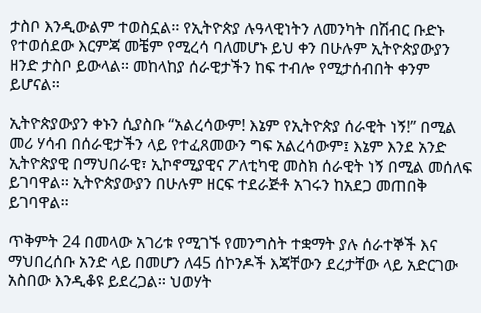ታስቦ እንዲውልም ተወስኗል፡፡ የኢትዮጵያ ሉዓላዊነትን ለመንካት በሽብር ቡድኑ የተወሰደው እርምጃ መቼም የሚረሳ ባለመሆኑ ይህ ቀን በሁሉም ኢትዮጵያውያን ዘንድ ታስቦ ይውላል፡፡ መከላከያ ሰራዊታችን ከፍ ተብሎ የሚታሰብበት ቀንም ይሆናል፡፡

ኢትዮጵያውያን ቀኑን ሲያስቡ “አልረሳውም! እኔም የኢትዮጵያ ሰራዊት ነኝ!” በሚል መሪ ሃሳብ በሰራዊታችን ላይ የተፈጸመውን ግፍ አልረሳውም፤ እኔም እንደ አንድ ኢትዮጵያዊ በማህበራዊ፣ ኢኮኖሚያዊና ፖለቲካዊ መስክ ሰራዊት ነኝ በሚል መሰለፍ ይገባዋል፡፡ ኢትዮጵያውያን በሁሉም ዘርፍ ተደራጅቶ አገሩን ከአደጋ መጠበቅ ይገባዋል፡፡

ጥቅምት 24 በመላው አገሪቱ የሚገኙ የመንግስት ተቋማት ያሉ ሰራተኞች እና ማህበረሰቡ አንድ ላይ በመሆን ለ45 ሰኮንዶች እጃቸውን ደረታቸው ላይ አድርገው አስበው እንዲቆዩ ይደረጋል፡፡ ህወሃት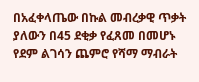በአፈቀላጤው በኩል መብረቃዊ ጥቃት ያለውን በ45 ደቂቃ የፈጸመ በመሆኑ የደም ልገሳን ጨምሮ የሻማ ማብራት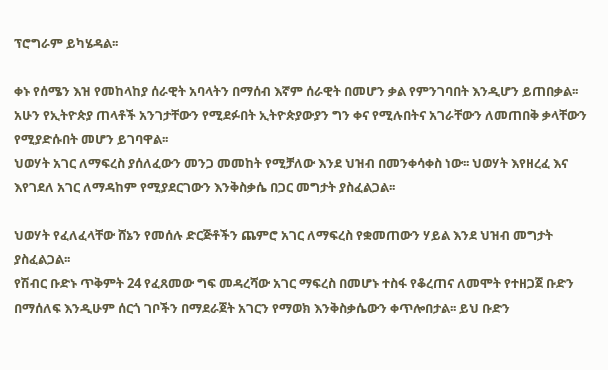ፕሮግራም ይካሄዳል፡፡

ቀኑ የሰሜን እዝ የመከላከያ ሰራዊት አባላትን በማሰብ እኛም ሰራዊት በመሆን ቃል የምንገባበት እንዲሆን ይጠበቃል፡፡ አሁን የኢትዮጵያ ጠላቶች አንገታቸውን የሚደፉበት ኢትዮጵያውያን ግን ቀና የሚሉበትና አገራቸውን ለመጠበቅ ቃላቸውን የሚያድሱበት መሆን ይገባዋል፡፡
ህወሃት አገር ለማፍረስ ያሰለፈውን መንጋ መመከት የሚቻለው እንደ ህዝብ በመንቀሳቀስ ነው፡፡ ህወሃት እየዘረፈ እና እየገደለ አገር ለማዳከም የሚያደርገውን እንቅስቃሴ በጋር መግታት ያስፈልጋል፡፡

ህወሃት የፈለፈላቸው ሸኔን የመሰሉ ድርጅቶችን ጨምሮ አገር ለማፍረስ የቋመጠውን ሃይል እንደ ህዝብ መግታት ያስፈልጋል፡፡
የሽብር ቡድኑ ጥቅምት 24 የፈጸመው ግፍ መዳረሻው አገር ማፍረስ በመሆኑ ተስፋ የቆረጠና ለመሞት የተዘጋጀ ቡድን በማሰለፍ እንዲሁም ሰርጎ ገቦችን በማደራጀት አገርን የማወክ እንቅስቃሴውን ቀጥሎበታል፡፡ ይህ ቡድን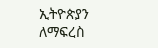ኢትዮጵያን ለማፍረስ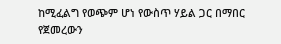ከሚፈልግ የወጭም ሆነ የውስጥ ሃይል ጋር በማበር የጀመረውን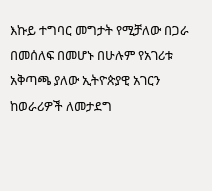እኩይ ተግባር መግታት የሚቻለው በጋራ በመሰለፍ በመሆኑ በሁሉም የአገሪቱ አቅጣጫ ያለው ኢትዮጵያዊ አገርን ከወራሪዎች ለመታደግ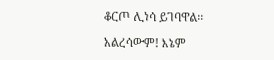ቆርጦ ሊነሳ ይገባዋል፡፡

አልረሳውም! እኔም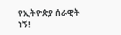የኢትዮጵያ ሰራዊት ነኝ!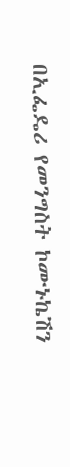በኢፌዴሪ የመንግስት ኮሙኑኬሽን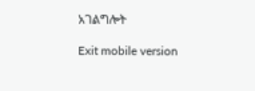አገልግሎት

Exit mobile version